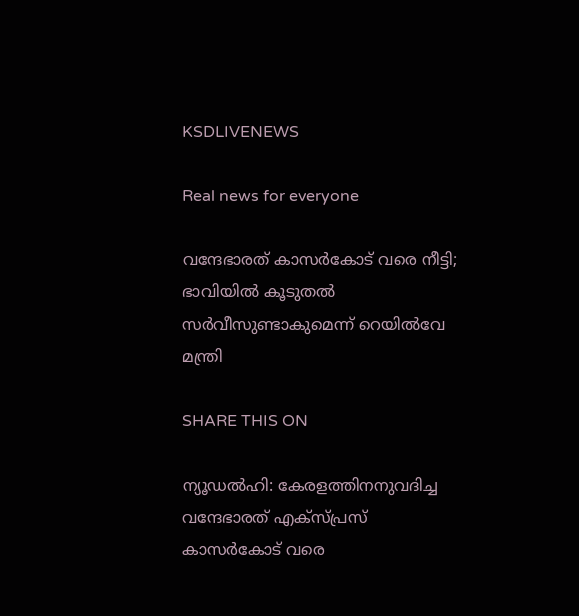KSDLIVENEWS

Real news for everyone

വന്ദേഭാരത് കാസര്‍കോട് വരെ നീട്ടി; ഭാവിയില്‍ കൂടുതല്‍ സര്‍വീസുണ്ടാകുമെന്ന് റെയില്‍വേ മന്ത്രി

SHARE THIS ON

ന്യൂഡല്‍ഹി: കേരളത്തിനനുവദിച്ച വന്ദേഭാരത് എക്‌സ്പ്രസ് കാസര്‍കോട് വരെ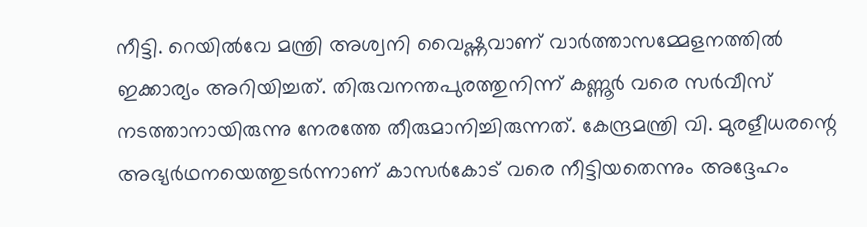നീട്ടി. റെയില്‍വേ മന്ത്രി അശ്വനി വൈഷ്ണവാണ് വാര്‍ത്താസമ്മേളനത്തില്‍ ഇക്കാര്യം അറിയിച്ചത്. തിരുവനന്തപുരത്തുനിന്ന് കണ്ണൂര്‍ വരെ സര്‍വീസ് നടത്താനായിരുന്നു നേരത്തേ തീരുമാനിച്ചിരുന്നത്. കേന്ദ്രമന്ത്രി വി. മുരളീധരന്റെ അഭ്യര്‍ഥനയെത്തുടര്‍ന്നാണ് കാസര്‍കോട് വരെ നീട്ടിയതെന്നും അദ്ദേഹം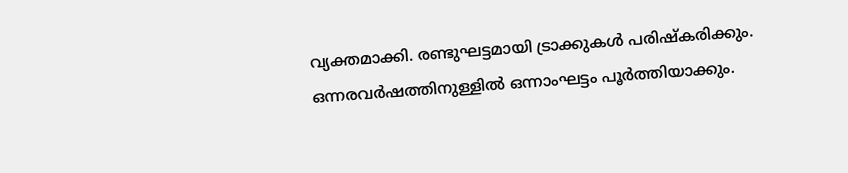വ്യക്തമാക്കി. രണ്ടുഘട്ടമായി ട്രാക്കുകള്‍ പരിഷ്‌കരിക്കും. ഒന്നരവര്‍ഷത്തിനുള്ളില്‍ ഒന്നാംഘട്ടം പൂര്‍ത്തിയാക്കും.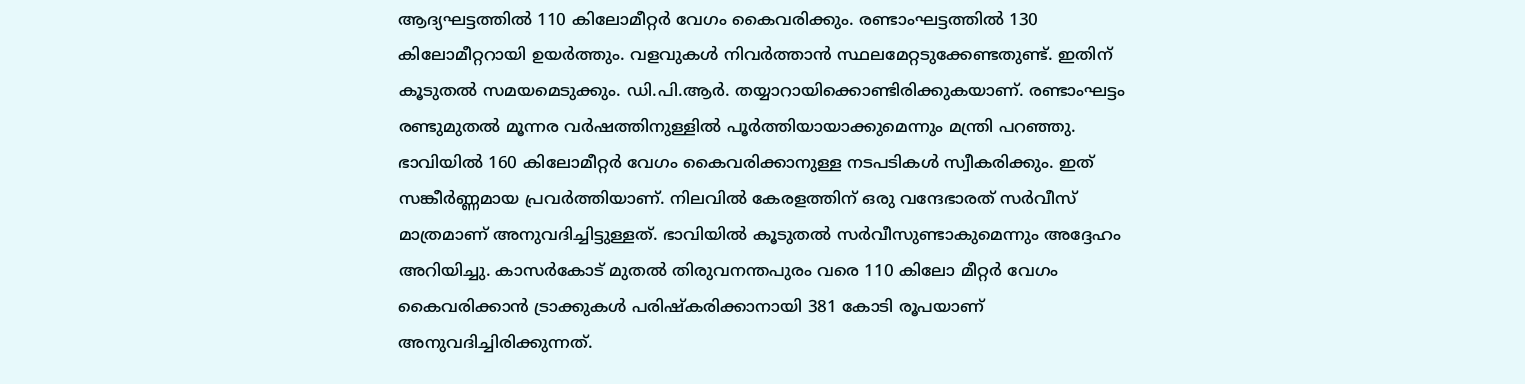ആദ്യഘട്ടത്തില്‍ 110 കിലോമീറ്റര്‍ വേഗം കൈവരിക്കും. രണ്ടാംഘട്ടത്തില്‍ 130 കിലോമീറ്ററായി ഉയര്‍ത്തും. വളവുകള്‍ നിവര്‍ത്താന്‍ സ്ഥലമേറ്റടുക്കേണ്ടതുണ്ട്. ഇതിന് കൂടുതല്‍ സമയമെടുക്കും. ഡി.പി.ആര്‍. തയ്യാറായിക്കൊണ്ടിരിക്കുകയാണ്. രണ്ടാംഘട്ടം രണ്ടുമുതല്‍ മൂന്നര വര്‍ഷത്തിനുള്ളില്‍ പൂര്‍ത്തിയായാക്കുമെന്നും മന്ത്രി പറഞ്ഞു. ഭാവിയില്‍ 160 കിലോമീറ്റര്‍ വേഗം കൈവരിക്കാനുള്ള നടപടികള്‍ സ്വീകരിക്കും. ഇത് സങ്കീര്‍ണ്ണമായ പ്രവര്‍ത്തിയാണ്. നിലവില്‍ കേരളത്തിന് ഒരു വന്ദേഭാരത് സര്‍വീസ് മാത്രമാണ് അനുവദിച്ചിട്ടുള്ളത്. ഭാവിയില്‍ കൂടുതല്‍ സര്‍വീസുണ്ടാകുമെന്നും അദ്ദേഹം അറിയിച്ചു. കാസര്‍കോട് മുതല്‍ തിരുവനന്തപുരം വരെ 110 കിലോ മീറ്റര്‍ വേഗം കൈവരിക്കാന്‍ ട്രാക്കുകള്‍ പരിഷ്‌കരിക്കാനായി 381 കോടി രൂപയാണ് അനുവദിച്ചിരിക്കുന്നത്.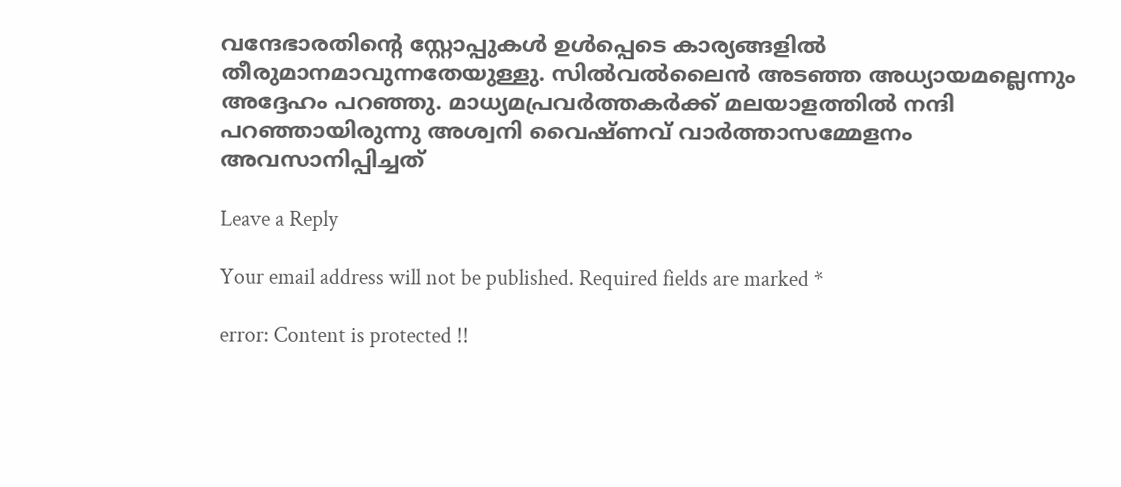വന്ദേഭാരതിന്റെ സ്റ്റോപ്പുകള്‍ ഉള്‍പ്പെടെ കാര്യങ്ങളില്‍ തീരുമാനമാവുന്നതേയുള്ളു. സില്‍വല്‍ലൈന്‍ അടഞ്ഞ അധ്യായമല്ലെന്നും അദ്ദേഹം പറഞ്ഞു. മാധ്യമപ്രവര്‍ത്തകര്‍ക്ക് മലയാളത്തില്‍ നന്ദി പറഞ്ഞായിരുന്നു അശ്വനി വൈഷ്ണവ് വാര്‍ത്താസമ്മേളനം അവസാനിപ്പിച്ചത്

Leave a Reply

Your email address will not be published. Required fields are marked *

error: Content is protected !!